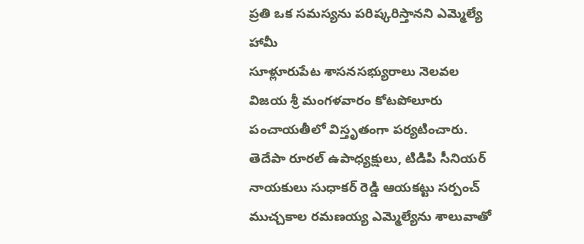ప్రతి ఒక సమస్యను పరిష్కరిస్తానని ఎమ్మెల్యే హామీ
సూళ్లూరుపేట శాసనసభ్యురాలు నెలవల విజయ శ్రీ మంగళవారం కోటపోలూరు పంచాయతీలో విస్తృతంగా పర్యటించారు. తెదేపా రూరల్ ఉపాధ్యక్షులు, టిడిపి సీనియర్ నాయకులు సుధాకర్ రెడ్డి ఆయకట్టు సర్పంచ్ ముచ్చకాల రమణయ్య ఎమ్మెల్యేను శాలువాతో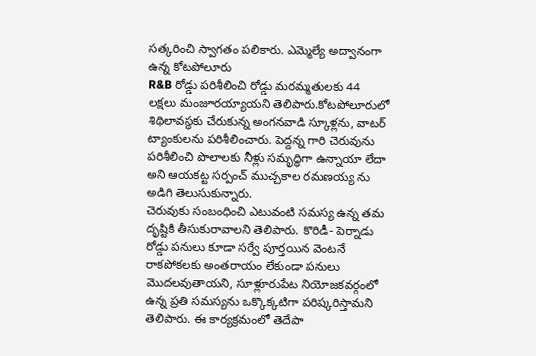సత్కరించి స్వాగతం పలికారు. ఎమ్మెల్యే అద్వానంగా ఉన్న కోటపోలూరు
R&B రోడ్డు పరిశీలించి రోడ్డు మరమ్మతులకు 44 లక్షలు మంజూరయ్యాయని తెలిపారు.కోటపోలూరులో శిథిలావస్థకు చేరుకున్న అంగనవాడి స్కూళ్లను, వాటర్ ట్యాంకులను పరిశీలించారు. పెద్దన్న గారి చెరువును పరిశీలించి పొలాలకు నీళ్లు సమృద్ధిగా ఉన్నాయా లేదా అని ఆయకట్ట సర్పంచ్ ముచ్చకాల రమణయ్య ను అడిగి తెలుసుకున్నారు.
చెరువుకు సంబంధించి ఎటువంటి సమస్య ఉన్న తమ దృష్టికి తీసుకురావాలని తెలిపారు. కొరిడీ- పెర్నాడు రోడ్డు పనులు కూడా సర్వే పూర్తయిన వెంటనే రాకపోకలకు అంతరాయం లేకుండా పనులు మొదలవుతాయని, సూళ్లూరుపేట నియోజకవర్గంలో ఉన్న ప్రతి సమస్యను ఒక్కొక్కటిగా పరిష్కరిస్తామని తెలిపారు. ఈ కార్యక్రమంలో తెదేపా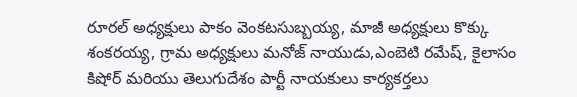రూరల్ అధ్యక్షులు పాకం వెంకటసుబ్బయ్య, మాజీ అధ్యక్షులు కొక్కు శంకరయ్య, గ్రామ అధ్యక్షులు మనోజ్ నాయుడు,ఎంబెటి రమేష్, కైలాసం కిషోర్ మరియు తెలుగుదేశం పార్టీ నాయకులు కార్యకర్తలు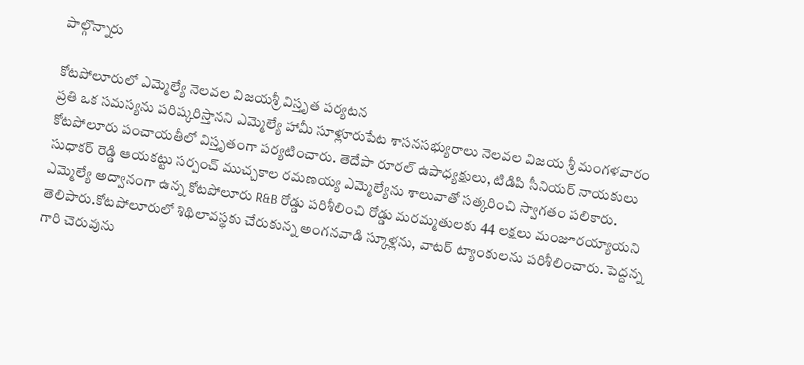పాల్గొన్నారు

కోటపోలూరులో ఎమ్మెల్యే నెలవల విజయశ్రీ విస్తృత పర్యటన
ప్రతి ఒక సమస్యను పరిష్కరిస్తానని ఎమ్మెల్యే హామీ సూళ్లూరుపేట శాసనసభ్యురాలు నెలవల విజయ శ్రీ మంగళవారం కోటపోలూరు పంచాయతీలో విస్తృతంగా పర్యటించారు. తెదేపా రూరల్ ఉపాధ్యక్షులు, టిడిపి సీనియర్ నాయకులు సుధాకర్ రెడ్డి ఆయకట్టు సర్పంచ్ ముచ్చకాల రమణయ్య ఎమ్మెల్యేను శాలువాతో సత్కరించి స్వాగతం పలికారు. ఎమ్మెల్యే అద్వానంగా ఉన్న కోటపోలూరు R&B రోడ్డు పరిశీలించి రోడ్డు మరమ్మతులకు 44 లక్షలు మంజూరయ్యాయని తెలిపారు.కోటపోలూరులో శిథిలావస్థకు చేరుకున్న అంగనవాడి స్కూళ్లను, వాటర్ ట్యాంకులను పరిశీలించారు. పెద్దన్న గారి చెరువును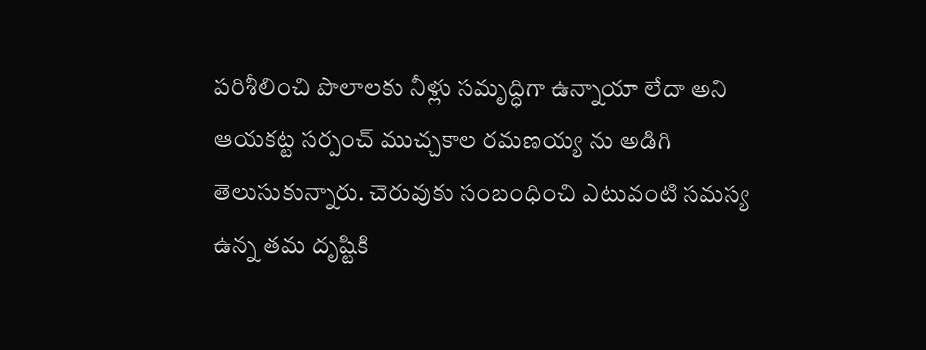పరిశీలించి పొలాలకు నీళ్లు సమృద్ధిగా ఉన్నాయా లేదా అని ఆయకట్ట సర్పంచ్ ముచ్చకాల రమణయ్య ను అడిగి తెలుసుకున్నారు. చెరువుకు సంబంధించి ఎటువంటి సమస్య ఉన్న తమ దృష్టికి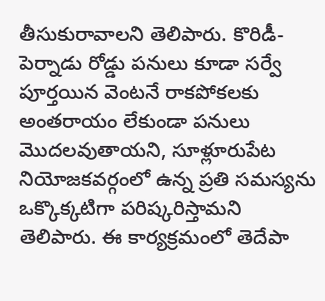తీసుకురావాలని తెలిపారు. కొరిడీ- పెర్నాడు రోడ్డు పనులు కూడా సర్వే పూర్తయిన వెంటనే రాకపోకలకు అంతరాయం లేకుండా పనులు మొదలవుతాయని, సూళ్లూరుపేట నియోజకవర్గంలో ఉన్న ప్రతి సమస్యను ఒక్కొక్కటిగా పరిష్కరిస్తామని తెలిపారు. ఈ కార్యక్రమంలో తెదేపా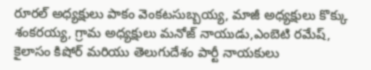రూరల్ అధ్యక్షులు పాకం వెంకటసుబ్బయ్య, మాజీ అధ్యక్షులు కొక్కు శంకరయ్య, గ్రామ అధ్యక్షులు మనోజ్ నాయుడు,ఎంబెటి రమేష్, కైలాసం కిషోర్ మరియు తెలుగుదేశం పార్టీ నాయకులు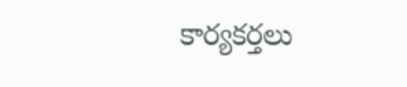కార్యకర్తలు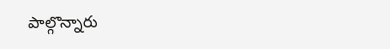పాల్గొన్నారు